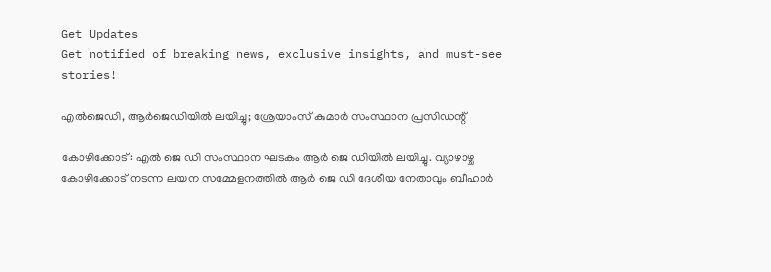Get Updates
Get notified of breaking news, exclusive insights, and must-see stories!

എല്‍ജെഡി, ആര്‍ജെഡിയില്‍ ലയിച്ചു; ശ്രേയാംസ് കുമാര്‍ സംസ്ഥാന പ്രസിഡന്റ്

കോഴിക്കോട്: എല്‍ ജെ ഡി സംസ്ഥാന ഘടകം ആര്‍ ജെ ഡിയില്‍ ലയിച്ചു. വ്യാഴാഴ്ച കോഴിക്കോട് നടന്ന ലയന സമ്മേളനത്തില്‍ ആര്‍ ജെ ഡി ദേശീയ നേതാവും ബീഹാര്‍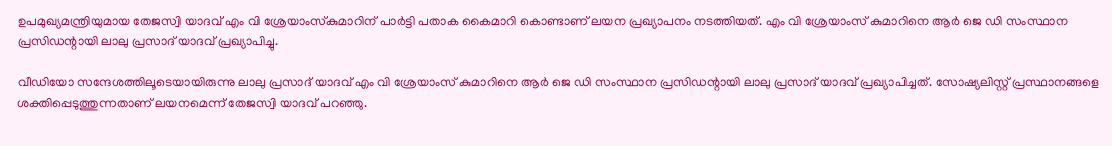ഉപമുഖ്യമന്ത്രിയുമായ തേജസ്വി യാദവ് എം വി ശ്രേയാംസ്‌കുമാറിന് പാര്‍ട്ടി പതാക കൈമാറി കൊണ്ടാണ് ലയന പ്രഖ്യാപനം നടത്തിയത്. എം വി ശ്രേയാംസ് കുമാറിനെ ആര്‍ ജെ ഡി സംസ്ഥാന പ്രസിഡന്റായി ലാലു പ്രസാദ് യാദവ് പ്രഖ്യാപിച്ചു.

വീഡിയോ സന്ദേശത്തിലൂടെയായിരുന്നു ലാലു പ്രസാദ് യാദവ് എം വി ശ്രേയാംസ് കുമാറിനെ ആര്‍ ജെ ഡി സംസ്ഥാന പ്രസിഡന്റായി ലാലു പ്രസാദ് യാദവ് പ്രഖ്യാപിച്ചത്. സോഷ്യലിസ്റ്റ് പ്രസ്ഥാനങ്ങളെ ശക്തിപ്പെടുത്തുന്നതാണ് ലയനമെന്ന് തേജസ്വി യാദവ് പറഞ്ഞു.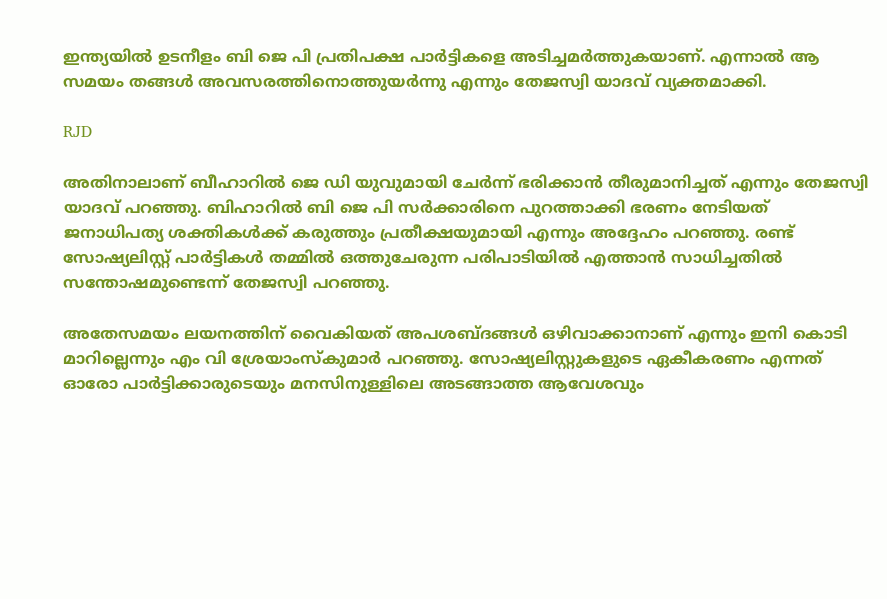ഇന്ത്യയില്‍ ഉടനീളം ബി ജെ പി പ്രതിപക്ഷ പാര്‍ട്ടികളെ അടിച്ചമര്‍ത്തുകയാണ്. എന്നാല്‍ ആ സമയം തങ്ങള്‍ അവസരത്തിനൊത്തുയര്‍ന്നു എന്നും തേജസ്വി യാദവ് വ്യക്തമാക്കി.

RJD

അതിനാലാണ് ബീഹാറില്‍ ജെ ഡി യുവുമായി ചേര്‍ന്ന് ഭരിക്കാന്‍ തീരുമാനിച്ചത് എന്നും തേജസ്വി യാദവ് പറഞ്ഞു. ബിഹാറില്‍ ബി ജെ പി സര്‍ക്കാരിനെ പുറത്താക്കി ഭരണം നേടിയത് ജനാധിപത്യ ശക്തികള്‍ക്ക് കരുത്തും പ്രതീക്ഷയുമായി എന്നും അദ്ദേഹം പറഞ്ഞു. രണ്ട് സോഷ്യലിസ്റ്റ് പാര്‍ട്ടികള്‍ തമ്മില്‍ ഒത്തുചേരുന്ന പരിപാടിയില്‍ എത്താന്‍ സാധിച്ചതില്‍ സന്തോഷമുണ്ടെന്ന് തേജസ്വി പറഞ്ഞു.

അതേസമയം ലയനത്തിന് വൈകിയത് അപശബ്ദങ്ങള്‍ ഒഴിവാക്കാനാണ് എന്നും ഇനി കൊടി മാറില്ലെന്നും എം വി ശ്രേയാംസ്‌കുമാര്‍ പറഞ്ഞു. സോഷ്യലിസ്റ്റുകളുടെ ഏകീകരണം എന്നത് ഓരോ പാര്‍ട്ടിക്കാരുടെയും മനസിനുള്ളിലെ അടങ്ങാത്ത ആവേശവും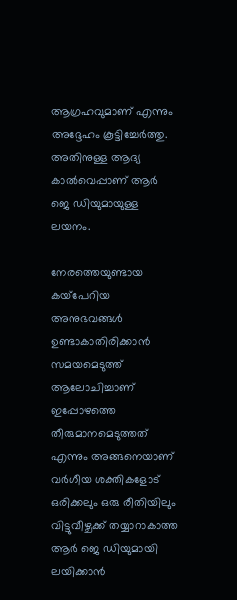ആഗ്രഹവുമാണ് എന്നും അദ്ദേഹം കൂട്ടിച്ചേര്‍ത്തു. അതിനുള്ള ആദ്യ കാല്‍വെപ്പാണ് ആര്‍ ജെ ഡിയുമായുള്ള ലയനം.

നേരത്തെയുണ്ടായ കയ്‌പേറിയ അനുഭവങ്ങള്‍ ഉണ്ടാകാതിരിക്കാന്‍ സമയമെടുത്ത് ആലോചിച്ചാണ് ഇപ്പോഴത്തെ തീരുമാനമെടുത്തത് എന്നും അങ്ങനെയാണ് വര്‍ഗീയ ശക്തികളോട് ഒരിക്കലും ഒരു രീതിയിലും വിട്ടുവീഴ്ചക്ക് തയ്യാറാകാത്ത ആര്‍ ജെ ഡിയുമായി ലയിക്കാന്‍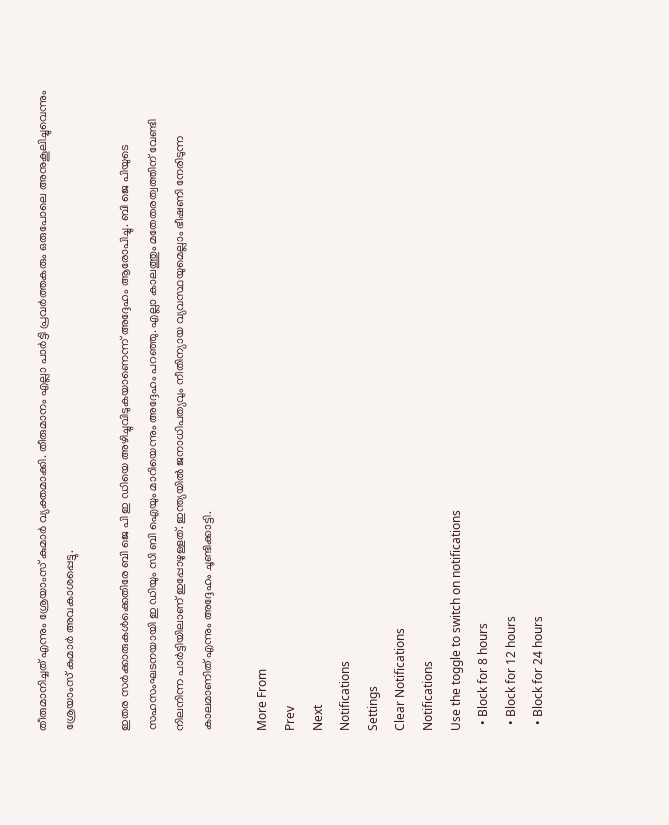തീരുമാനിച്ചത് എന്നും ശ്രേയാംസ് കുമാര്‍ വ്യക്തമാക്കി. തീരുമാനം എല്ലാ പാര്‍ട്ടി പ്രവര്‍ത്തകരും ഒരുപോലെ അനുകൂലിച്ചുവെന്നും ശ്രേയാംസ് കുമാര്‍ അവകാശപ്പെട്ടു.

ഇതര സര്‍ക്കാരുകള്‍ക്കെതിരേ ബി ജെ പി ഇ ഡിയെ അഴിച്ചുവിടുകയാണെന്ന് അദ്ദേഹം ആരോപിച്ചു. ബി ജെ പിയുടെ സഹസംഘടനയായി ഇ ഡിയും സി ബി ഐയും മാറിയെന്നും അദ്ദേഹം പറഞ്ഞു. എല്ലാ കാലത്തും മതേതരത്വത്തിന് വേണ്ടി നിലനിന്ന പാര്‍ട്ടിയിലാണ് ഇപ്പോഴുള്ളത്. ഇന്ത്യയില്‍ ജനാധിപത്യവും നീതിന്യായ വ്യവസ്ഥയുമെല്ലാം ഭീഷണി നേരിടുന്ന കാലമാണിത് എന്നും അദ്ദേഹം ചൂണ്ടിക്കാട്ടി.

More From
Prev
Next
Notifications
Settings
Clear Notifications
Notifications
Use the toggle to switch on notifications
  • Block for 8 hours
  • Block for 12 hours
  • Block for 24 hours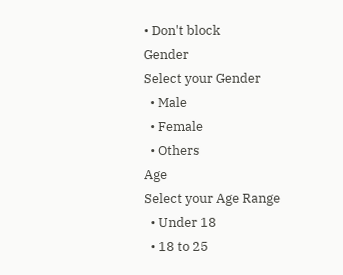• Don't block
Gender
Select your Gender
  • Male
  • Female
  • Others
Age
Select your Age Range
  • Under 18
  • 18 to 25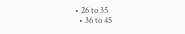• 26 to 35
  • 36 to 45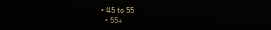• 45 to 55
  • 55+